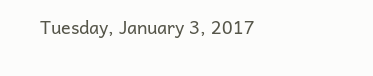Tuesday, January 3, 2017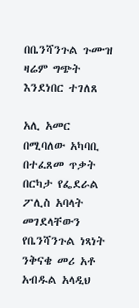በቤንሻንጉል ጉሙዝ ዛሬም ግጭት እንደነበር ተገለጸ

አሊ አመር በሚባለው አካባቢ በተፈጸመ ጥቃት በርካታ የፌደራል ፖሊስ አባላት መገደላቸውን የቤንሻንጉል ነጻነት ንቅናቄ መሪ አቶ አብዱል አላዲህ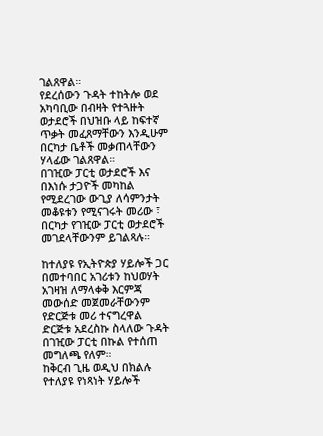ገልጸዋል።
የደረሰውን ጉዳት ተከትሎ ወደ አካባቢው በብዛት የተጓዙት ወታደሮች በህዝቡ ላይ ከፍተኛ ጥቃት መፈጸማቸውን እንዲሁም በርካታ ቤቶች መቃጠላቸውን ሃላፊው ገልጸዋል።
በገዢው ፓርቲ ወታደሮች እና በእነሱ ታጋዮች መካከል የሚደረገው ውጊያ ለሳምንታት መቆዩቱን የሚናገሩት መሪው ፣ በርካታ የገዢው ፓርቲ ወታደሮች መገደላቸውንም ይገልጻሉ።

ከተለያዩ የኢትዮጵያ ሃይሎች ጋር በመተባበር አገሪቱን ከህወሃት አገዛዝ ለማላቀቅ እርምጃ መውሰድ መጀመራቸውንም የድርጅቱ መሪ ተናግረዋል
ድርጅቱ አደረስኩ ስላለው ጉዳት በገዢው ፓርቲ በኩል የተሰጠ መግለጫ የለም።
ከቅርብ ጊዜ ወዲህ በክልሉ የተለያዩ የነጻነት ሃይሎች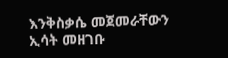እንቅስቃሴ መጀመራቸውን ኢሳት መዘገቡ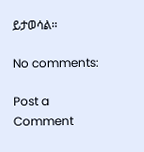ይታወሳል።

No comments:

Post a Comment